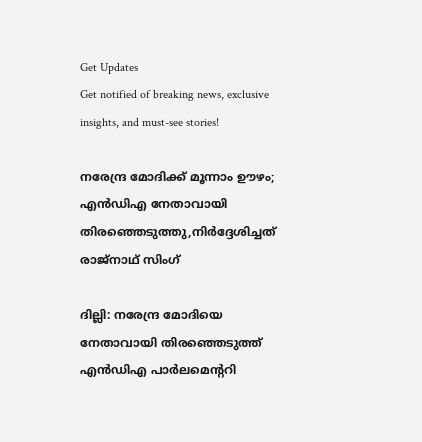Get Updates
Get notified of breaking news, exclusive insights, and must-see stories!

നരേന്ദ്ര മോദിക്ക് മൂന്നാം ഊഴം; എൻഡിഎ നേതാവായി തിരഞ്ഞെടുത്തു,നിർദ്ദേശിച്ചത് രാജ്നാഥ് സിംഗ്

ദില്ലി: നരേന്ദ്ര മോദിയെ നേതാവായി തിരഞ്ഞെടുത്ത് എൻ‍ഡിഎ പാർലമെന്ററി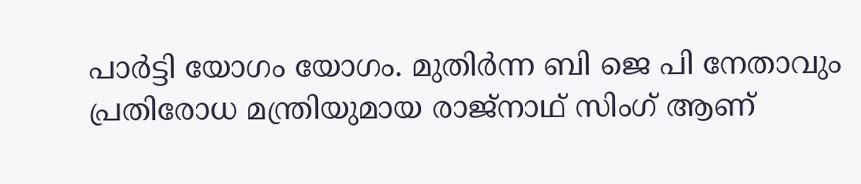പാർട്ടി യോഗം യോഗം. മുതിര്‍ന്ന ബി ജെ പി നേതാവും പ്രതിരോധ മന്ത്രിയുമായ രാജ്നാഥ് സിംഗ് ആണ്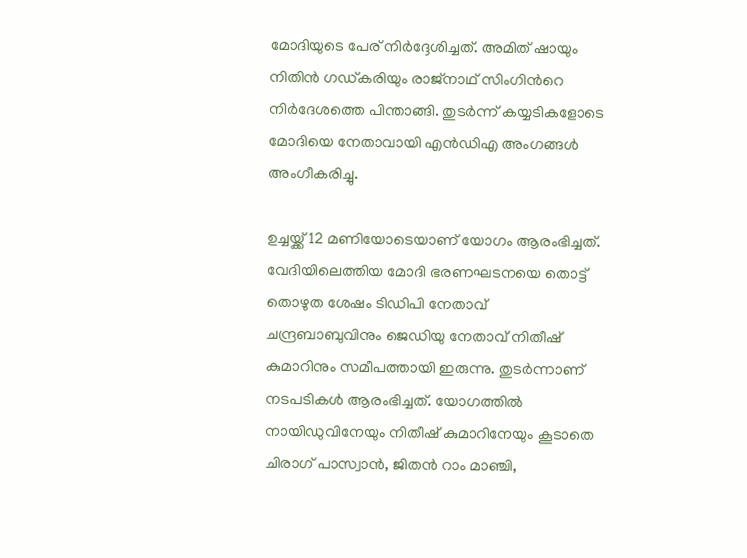മോദിയുടെ പേര് നിർദ്ദേശിച്ചത്. അമിത് ഷായും നിതിൻ ഗ‍ഡ്കരിയും രാജ്നാഥ് സിംഗിന്‍റെ നിര്‍ദേശത്തെ പിന്താങ്ങി. തുടര്‍ന്ന് കയ്യടികളോടെ മോദിയെ നേതാവായി എന്‍ഡിഎ അംഗങ്ങള്‍ അംഗീകരിച്ചു.

ഉച്ചയ്ക്ക് 12 മണിയോടെയാണ് യോഗം ആരംഭിച്ചത്. വേദിയിലെത്തിയ മോദി ഭരണഘടനയെ തൊട്ട് തൊഴുത ശേഷം ടിഡിപി നേതാവ് ചന്ദ്രബാബുവിനും ജെഡിയു നേതാവ് നിതീഷ് കുമാറിനും സമീപത്തായി ഇരുന്നു. തുടർന്നാണ് നടപടികൾ ആരംഭിച്ചത്. യോഗത്തിൽ നായിഡുവിനേയും നിതീഷ് കുമാറിനേയും കൂടാതെ ചിരാഗ് പാസ്വാൻ, ജിതൻ റാം മാഞ്ചി,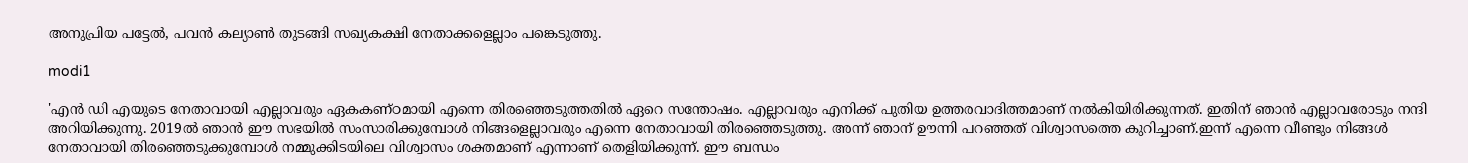അനുപ്രിയ പട്ടേൽ, പവൻ കല്യാൺ തുടങ്ങി സഖ്യകക്ഷി നേതാക്കളെല്ലാം പങ്കെടുത്തു.

modi1

'എൻ ഡി എയുടെ നേതാവായി എല്ലാവരും ഏകകണ്ഠമായി എന്നെ തിരഞ്ഞെടുത്തതിൽ ഏറെ സന്തോഷം. എല്ലാവരും എനിക്ക് പുതിയ ഉത്തരവാദിത്തമാണ് നൽകിയിരിക്കുന്നത്. ഇതിന് ഞാൻ എല്ലാവരോടും നന്ദി അറിയിക്കുന്നു. 2019ൽ ഞാൻ ഈ സഭയിൽ സംസാരിക്കുമ്പോൾ നിങ്ങളെല്ലാവരും എന്നെ നേതാവായി തിരഞ്ഞെടുത്തു. അന്ന് ഞാന് ഊന്നി പറഞ്ഞത് വിശ്വാസത്തെ കുറിച്ചാണ്.ഇന്ന് എന്നെ വീണ്ടും നിങ്ങൾ നേതാവായി തിരഞ്ഞെടുക്കുമ്പോൾ നമ്മുക്കിടയിലെ വിശ്വാസം ശക്തമാണ് എന്നാണ് തെളിയിക്കുന്ന്. ഈ ബന്ധം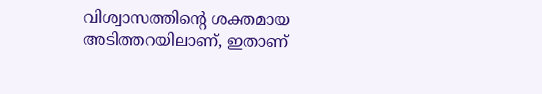വിശ്വാസത്തിൻ്റെ ശക്തമായ അടിത്തറയിലാണ്, ഇതാണ്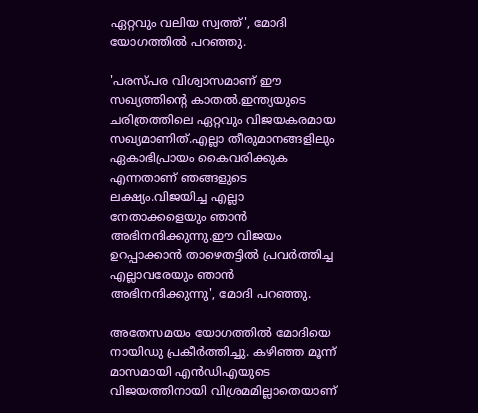ഏറ്റവും വലിയ സ്വത്ത്', മോദി യോഗത്തിൽ പറ‍ഞ്ഞു.

'പരസ്പര വിശ്വാസമാണ് ഈ സഖ്യത്തിൻ്റെ കാതൽ.ഇന്ത്യയുടെ ചരിത്രത്തിലെ ഏറ്റവും വിജയകരമായ സഖ്യമാണിത്.എല്ലാ തീരുമാനങ്ങളിലും ഏകാഭിപ്രായം കൈവരിക്കുക എന്നതാണ് ഞങ്ങളുടെ ലക്ഷ്യം.വിജയിച്ച എല്ലാ നേതാക്കളെയും ഞാൻ അഭിനന്ദിക്കുന്നു.ഈ വിജയം ഉറപ്പാക്കാൻ താഴെതട്ടിൽ പ്രവർത്തിച്ച എല്ലാവരേയും ഞാൻ അഭിനന്ദിക്കുന്നു', മോദി പറഞ്ഞു.

അതേസമയം യോഗത്തിൽ മോദിയെ നായിഡു പ്രകീർത്തിച്ചു. കഴിഞ്ഞ മൂന്ന് മാസമായി എൻഡിഎയുടെ വിജയത്തിനായി വിശ്രമമില്ലാതെയാണ്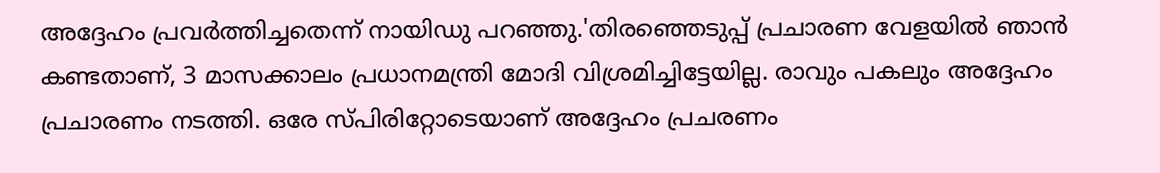അദ്ദേഹം പ്രവർത്തിച്ചതെന്ന് നായിഡു പറഞ്ഞു.'തിരഞ്ഞെടുപ്പ് പ്രചാരണ വേളയിൽ ഞാൻ കണ്ടതാണ്, 3 മാസക്കാലം പ്രധാനമന്ത്രി മോദി വിശ്രമിച്ചിട്ടേയില്ല. രാവും പകലും അദ്ദേഹം പ്രചാരണം നടത്തി. ഒരേ സ്പിരിറ്റോടെയാണ് അദ്ദേഹം പ്രചരണം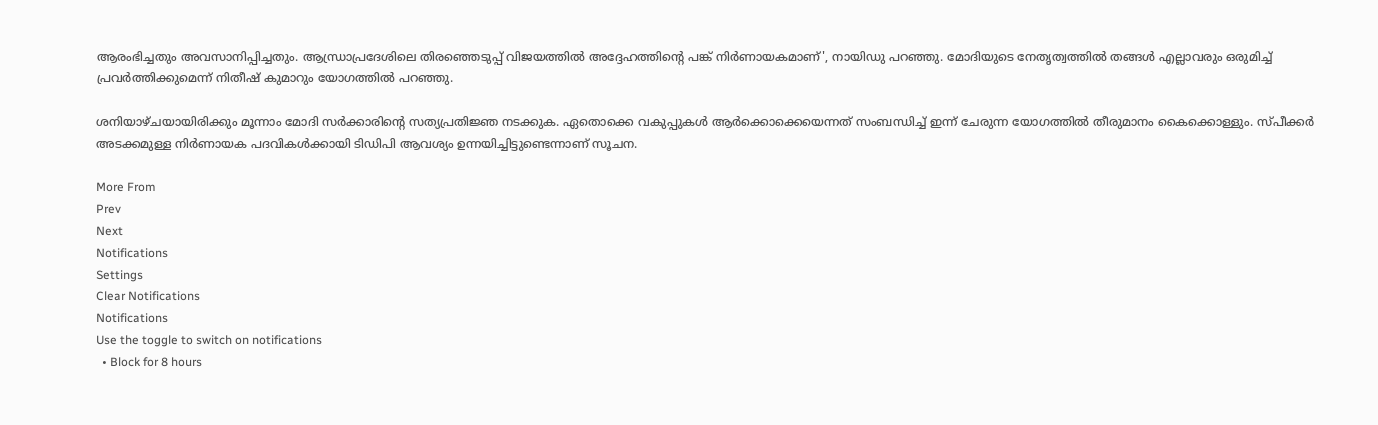ആരംഭിച്ചതും അവസാനിപ്പിച്ചതും. ആന്ധ്രാപ്രദേശിലെ തിരഞ്ഞെടുപ്പ് വിജയത്തിൽ അദ്ദേഹത്തിന്റെ പങ്ക് നിർണായകമാണ്', നായിഡു പറഞ്ഞു. മോദിയുടെ നേതൃത്വത്തിൽ തങ്ങൾ എല്ലാവരും ഒരുമിച്ച് പ്രവർത്തിക്കുമെന്ന് നിതീഷ് കുമാറും യോഗത്തിൽ പറഞ്ഞു.

ശനിയാഴ്ചയായിരിക്കും മൂന്നാം മോദി സർക്കാരിന്റെ സത്യപ്രതിജ്ഞ നടക്കുക. ഏതൊക്കെ വകുപ്പുകൾ ആർക്കൊക്കെയെന്നത് സംബന്ധിച്ച് ഇന്ന് ചേരുന്ന യോഗത്തിൽ തീരുമാനം കൈക്കൊള്ളും. സ്പീക്കർ അടക്കമുള്ള നിർണായക പദവികൾക്കായി ടിഡിപി ആവശ്യം ഉന്നയിച്ചിട്ടുണ്ടെന്നാണ് സൂചന.

More From
Prev
Next
Notifications
Settings
Clear Notifications
Notifications
Use the toggle to switch on notifications
  • Block for 8 hours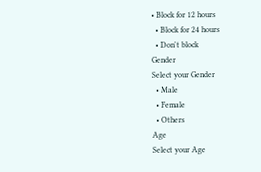• Block for 12 hours
  • Block for 24 hours
  • Don't block
Gender
Select your Gender
  • Male
  • Female
  • Others
Age
Select your Age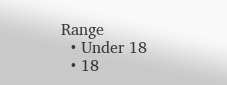Range
  • Under 18
  • 18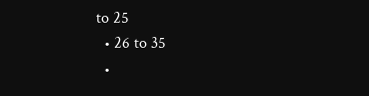to 25
  • 26 to 35
  •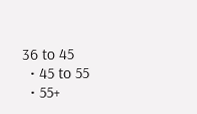36 to 45
  • 45 to 55
  • 55+